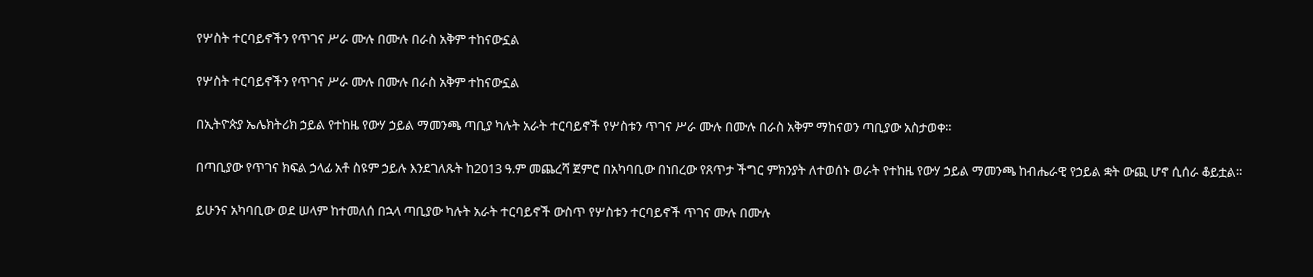የሦስት ተርባይኖችን የጥገና ሥራ ሙሉ በሙሉ በራስ አቅም ተከናውኗል

የሦስት ተርባይኖችን የጥገና ሥራ ሙሉ በሙሉ በራስ አቅም ተከናውኗል

በኢትዮጵያ ኤሌክትሪክ ኃይል የተከዜ የውሃ ኃይል ማመንጫ ጣቢያ ካሉት አራት ተርባይኖች የሦስቱን ጥገና ሥራ ሙሉ በሙሉ በራስ አቅም ማከናወን ጣቢያው አስታወቀ።

በጣቢያው የጥገና ክፍል ኃላፊ አቶ ስዩም ኃይሉ እንደገለጹት ከ2013 ዓ.ም መጨረሻ ጀምሮ በአካባቢው በነበረው የጸጥታ ችግር ምክንያት ለተወሰኑ ወራት የተከዜ የውሃ ኃይል ማመንጫ ከብሔራዊ የኃይል ቋት ውጪ ሆኖ ሲሰራ ቆይቷል።

ይሁንና አካባቢው ወደ ሠላም ከተመለሰ በኋላ ጣቢያው ካሉት አራት ተርባይኖች ውስጥ የሦስቱን ተርባይኖች ጥገና ሙሉ በሙሉ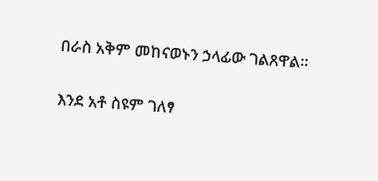በራስ አቅም መከናወኑን ኃላፊው ገልጸዋል።

እንደ አቶ ስዩም ገለፃ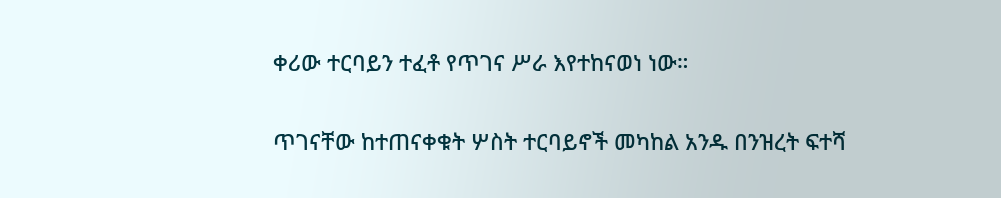ቀሪው ተርባይን ተፈቶ የጥገና ሥራ እየተከናወነ ነው።

ጥገናቸው ከተጠናቀቁት ሦስት ተርባይኖች መካከል አንዱ በንዝረት ፍተሻ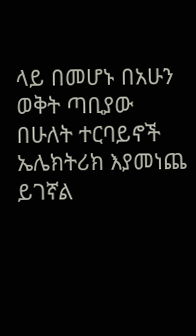ላይ በመሆኑ በአሁን ወቅት ጣቢያው በሁለት ተርባይኖች ኤሌክትሪክ እያመነጨ ይገኛል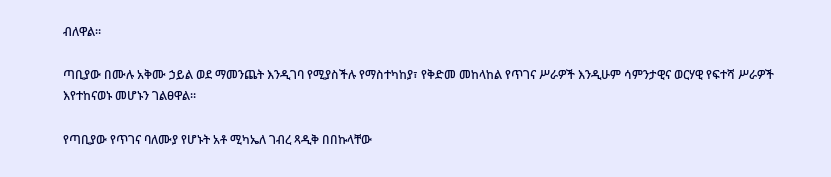ብለዋል።

ጣቢያው በሙሉ አቅሙ ኃይል ወደ ማመንጨት እንዲገባ የሚያስችሉ የማስተካከያ፣ የቅድመ መከላከል የጥገና ሥራዎች እንዲሁም ሳምንታዊና ወርሃዊ የፍተሻ ሥራዎች እየተከናወኑ መሆኑን ገልፀዋል።

የጣቢያው የጥገና ባለሙያ የሆኑት አቶ ሚካኤለ ገብረ ጻዲቅ በበኩላቸው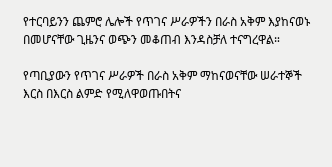የተርባይንን ጨምሮ ሌሎች የጥገና ሥራዎችን በራስ አቅም እያከናወኑ በመሆናቸው ጊዜንና ወጭን መቆጠብ እንዳስቻለ ተናግረዋል።

የጣቢያውን የጥገና ሥራዎች በራስ አቅም ማከናወናቸው ሠራተኞች እርስ በእርስ ልምድ የሚለዋወጡበትና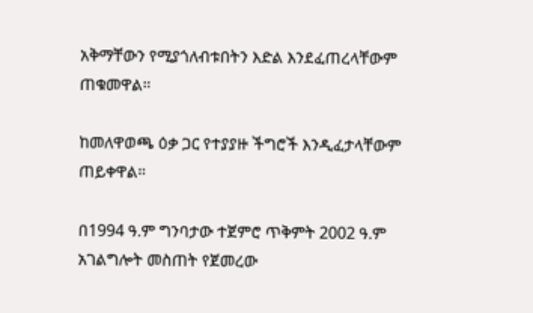አቅማቸውን የሚያጎለብቱበትን እድል እንደፈጠረላቸውም ጠቁመዋል።

ከመለዋወጫ ዕቃ ጋር የተያያዙ ችግሮች እንዲፈታላቸውም ጠይቀዋል።

በ1994 ዓ.ም ግንባታው ተጀምሮ ጥቅምት 2002 ዓ.ም አገልግሎት መስጠት የጀመረው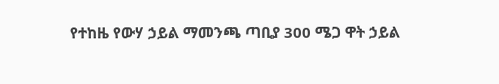የተከዜ የውሃ ኃይል ማመንጫ ጣቢያ 300 ሜጋ ዋት ኃይል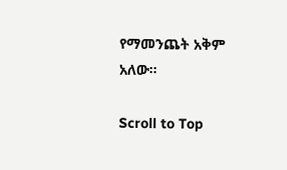የማመንጨት አቅም አለው።

Scroll to Top